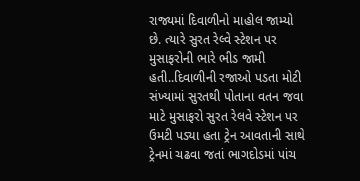રાજ્યમાં દિવાળીનો માહોલ જામ્યો છે. ત્યારે સુરત રેલ્વે સ્ટેશન પર મુસાફરોની ભારે ભીડ જામી હતી..દિવાળીની રજાઓ પડતા મોટી સંખ્યામાં સુરતથી પોતાના વતન જવા માટે મુસાફરો સુરત રેલવે સ્ટેશન પર ઉમટી પડ્યા હતા ટ્રેન આવતાની સાથે ટ્રેનમાં ચઢવા જતાં ભાગદોડમાં પાંચ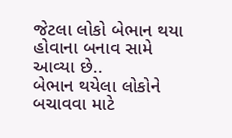જેટલા લોકો બેભાન થયા હોવાના બનાવ સામે આવ્યા છે..
બેભાન થયેલા લોકોને બચાવવા માટે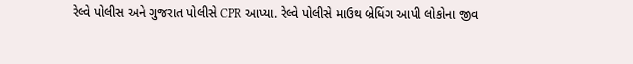રેલ્વે પોલીસ અને ગુજરાત પોલીસે CPR આપ્યા. રેલ્વે પોલીસે માઉથ બ્રેધિંગ આપી લોકોના જીવ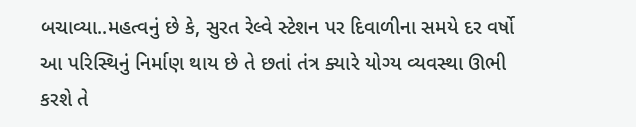બચાવ્યા..મહત્વનું છે કે, સુરત રેલ્વે સ્ટેશન પર દિવાળીના સમયે દર વર્ષો આ પરિસ્થિનું નિર્માણ થાય છે તે છતાં તંત્ર ક્યારે યોગ્ય વ્યવસ્થા ઊભી કરશે તે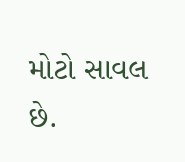મોટો સાવલ છે.